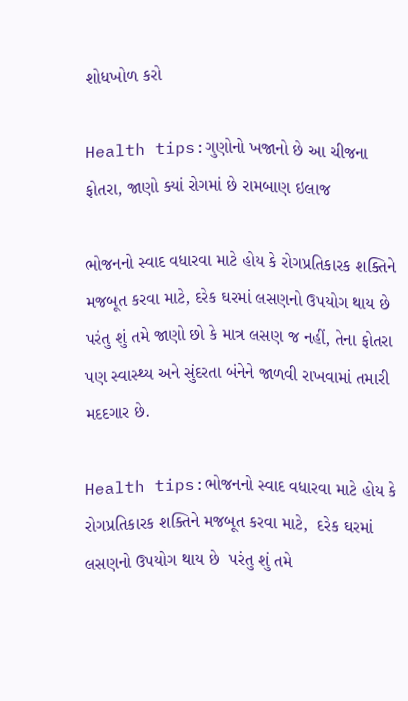શોધખોળ કરો

Health tips:ગુણોનો ખજાનો છે આ ચીજના ફોતરા, જાણો ક્યાં રોગમાં છે રામબાણ ઇલાજ

ભોજનનો સ્વાદ વધારવા માટે હોય કે રોગપ્રતિકારક શક્તિને મજબૂત કરવા માટે, દરેક ઘરમાં લસણનો ઉપયોગ થાય છે પરંતુ શું તમે જાણો છો કે માત્ર લસણ જ નહીં, તેના ફોતરા પણ સ્વાસ્થ્ય અને સુંદરતા બંનેને જાળવી રાખવામાં તમારી મદદગાર છે.

Health tips:ભોજનનો સ્વાદ વધારવા માટે હોય કે રોગપ્રતિકારક શક્તિને મજબૂત કરવા માટે,  દરેક ઘરમાં લસણનો ઉપયોગ થાય છે  પરંતુ શું તમે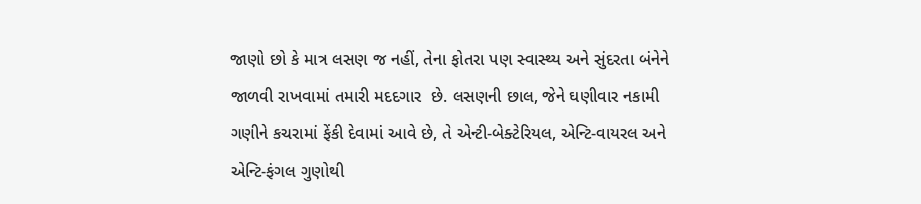જાણો છો કે માત્ર લસણ જ નહીં, તેના ફોતરા પણ સ્વાસ્થ્ય અને સુંદરતા બંનેને જાળવી રાખવામાં તમારી મદદગાર  છે. લસણની છાલ, જેને ઘણીવાર નકામી ગણીને કચરામાં ફેંકી દેવામાં આવે છે, તે એન્ટી-બેક્ટેરિયલ, એન્ટિ-વાયરલ અને એન્ટિ-ફંગલ ગુણોથી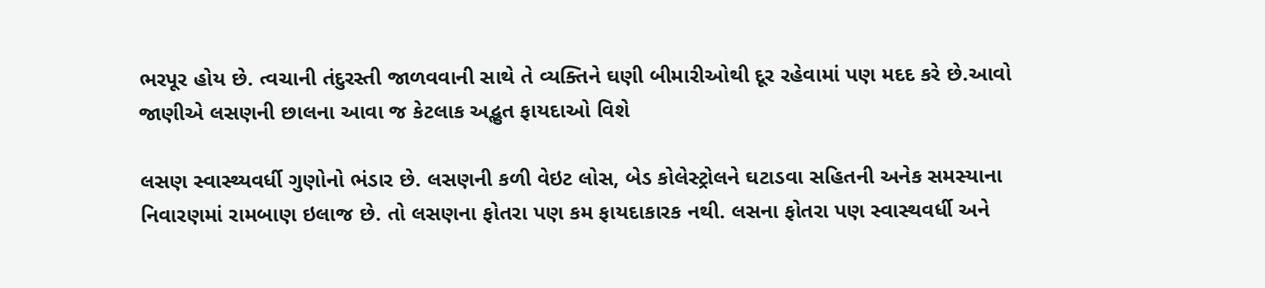ભરપૂર હોય છે. ત્વચાની તંદુરસ્તી જાળવવાની સાથે તે વ્યક્તિને ઘણી બીમારીઓથી દૂર રહેવામાં પણ મદદ કરે છે.આવો જાણીએ લસણની છાલના આવા જ કેટલાક અદ્ભુત ફાયદાઓ વિશે

લસણ સ્વાસ્થ્યવર્ધી ગુણોનો ભંડાર છે. લસણની કળી વેઇટ લોસ, બેડ કોલેસ્ટ્રોલને ઘટાડવા સહિતની અનેક સમસ્યાના નિવારણમાં રામબાણ ઇલાજ છે. તો લસણના ફોતરા પણ કમ ફાયદાકારક નથી. લસના ફોતરા પણ સ્વાસ્થવર્ધી અને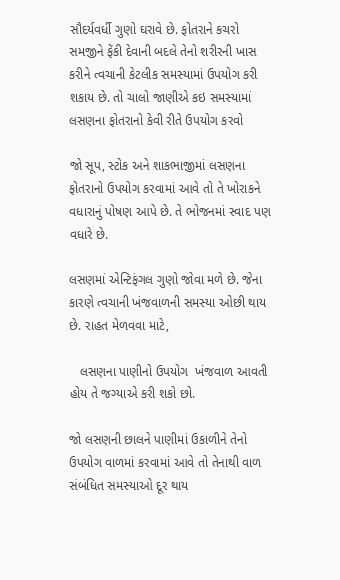સૌદર્યવર્ધી ગુણો ઘરાવે છે. ફોતરાને કચરો સમજીને ફેંકી દેવાની બદલે તેનો શરીરની ખાસ કરીને ત્વચાની કેટલીક સમસ્યામાં ઉપયોગ કરી શકાય છે. તો ચાલો જાણીએ કઇ સમસ્યામાં લસણના ફોતરાનો કેવી રીતે ઉપયોગ કરવો

જો સૂપ, સ્ટોક અને શાકભાજીમાં લસણના ફોતરાનો ઉપયોગ કરવામાં આવે તો તે ખોરાકને વધારાનું પોષણ આપે છે. તે ભોજનમાં સ્વાદ પણ વધારે છે.

લસણમાં એન્ટિફંગલ ગુણો જોવા મળે છે. જેના કારણે ત્વચાની ખંજવાળની સમસ્યા ઓછી થાય છે. રાહત મેળવવા માટે,

   લસણના પાણીનો ઉપયોગ  ખંજવાળ આવતી હોય તે જગ્યાએ કરી શકો છો.

જો લસણની છાલને પાણીમાં ઉકાળીને તેનો ઉપયોગ વાળમાં કરવામાં આવે તો તેનાથી વાળ સંબંધિત સમસ્યાઓ દૂર થાય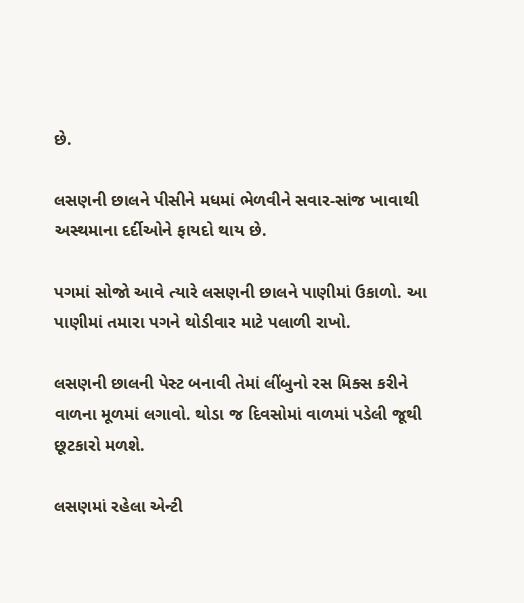છે.

લસણની છાલને પીસીને મધમાં ભેળવીને સવાર-સાંજ ખાવાથી અસ્થમાના દર્દીઓને ફાયદો થાય છે.

પગમાં સોજો આવે ત્યારે લસણની છાલને પાણીમાં ઉકાળો. આ પાણીમાં તમારા પગને થોડીવાર માટે પલાળી રાખો.

લસણની છાલની પેસ્ટ બનાવી તેમાં લીંબુનો રસ મિક્સ કરીને વાળના મૂળમાં લગાવો. થોડા જ દિવસોમાં વાળમાં પડેલી જૂથી છૂટકારો મળશે.

લસણમાં રહેલા એન્ટી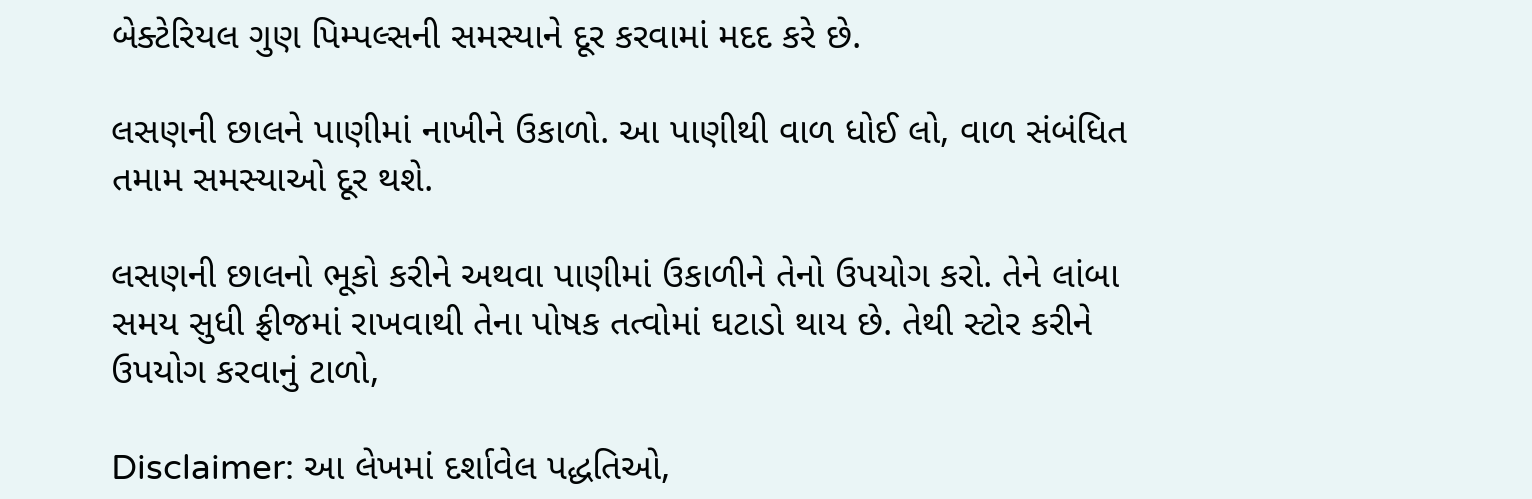બેક્ટેરિયલ ગુણ પિમ્પલ્સની સમસ્યાને દૂર કરવામાં મદદ કરે છે.

લસણની છાલને પાણીમાં નાખીને ઉકાળો. આ પાણીથી વાળ ધોઈ લો, વાળ સંબંધિત તમામ સમસ્યાઓ દૂર થશે.

લસણની છાલનો ભૂકો કરીને અથવા પાણીમાં ઉકાળીને તેનો ઉપયોગ કરો. તેને લાંબા સમય સુધી ફ્રીજમાં રાખવાથી તેના પોષક તત્વોમાં ઘટાડો થાય છે. તેથી સ્ટોર કરીને ઉપયોગ કરવાનું ટાળો,

Disclaimer: આ લેખમાં દર્શાવેલ પદ્ધતિઓ,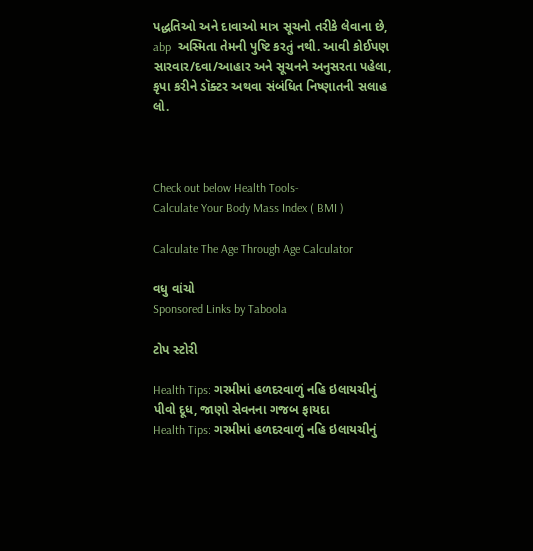પદ્ધતિઓ અને દાવાઓ માત્ર સૂચનો તરીકે લેવાના છે, abp  અસ્મિતા તેમની પુષ્ટિ કરતું નથી. આવી કોઈપણ સારવાર/દવા/આહાર અને સૂચનને અનુસરતા પહેલા, કૃપા કરીને ડૉક્ટર અથવા સંબંધિત નિષ્ણાતની સલાહ લો.



Check out below Health Tools-
Calculate Your Body Mass Index ( BMI )

Calculate The Age Through Age Calculator

વધુ વાંચો
Sponsored Links by Taboola

ટોપ સ્ટોરી

Health Tips: ગરમીમાં હળદરવાળું નહિ ઇલાયચીનું પીવો દૂધ, જાણો સેવનના ગજબ ફાયદા
Health Tips: ગરમીમાં હળદરવાળું નહિ ઇલાયચીનું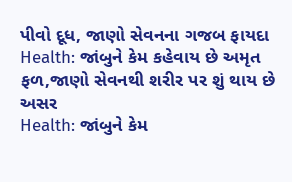પીવો દૂધ, જાણો સેવનના ગજબ ફાયદા
Health: જાંબુને કેમ કહેવાય છે અમૃત ફળ,જાણો સેવનથી શરીર પર શું થાય છે અસર
Health: જાંબુને કેમ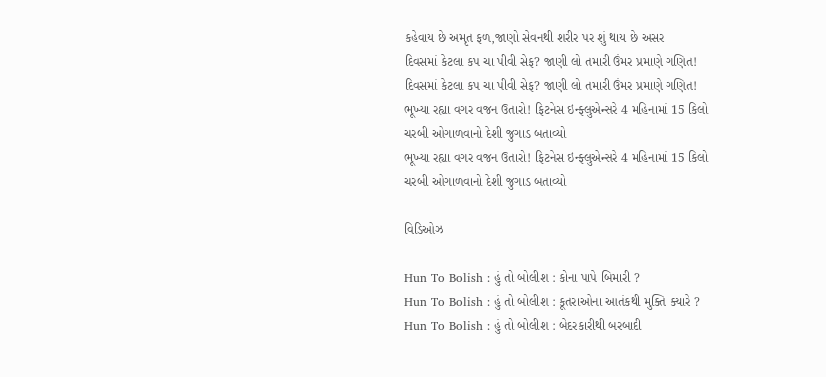કહેવાય છે અમૃત ફળ,જાણો સેવનથી શરીર પર શું થાય છે અસર
દિવસમાં કેટલા કપ ચા પીવી સેફ? જાણી લો તમારી ઉંમર પ્રમાણે ગણિત!
દિવસમાં કેટલા કપ ચા પીવી સેફ? જાણી લો તમારી ઉંમર પ્રમાણે ગણિત!
ભૂખ્યા રહ્યા વગર વજન ઉતારો! ફિટનેસ ઇન્ફ્લુએન્સરે 4 મહિનામાં 15 કિલો ચરબી ઓગાળવાનો દેશી જુગાડ બતાવ્યો
ભૂખ્યા રહ્યા વગર વજન ઉતારો! ફિટનેસ ઇન્ફ્લુએન્સરે 4 મહિનામાં 15 કિલો ચરબી ઓગાળવાનો દેશી જુગાડ બતાવ્યો

વિડિઓઝ

Hun To Bolish : હું તો બોલીશ : કોના પાપે બિમારી ?
Hun To Bolish : હું તો બોલીશ : કૂતરાઓના આતંકથી મુક્તિ ક્યારે ?
Hun To Bolish : હું તો બોલીશ : બેદરકારીથી બરબાદી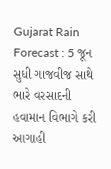Gujarat Rain Forecast : 5 જૂન સુધી ગાજવીજ સાથે ભારે વરસાદની હવામાન વિભાગે કરી આગાહી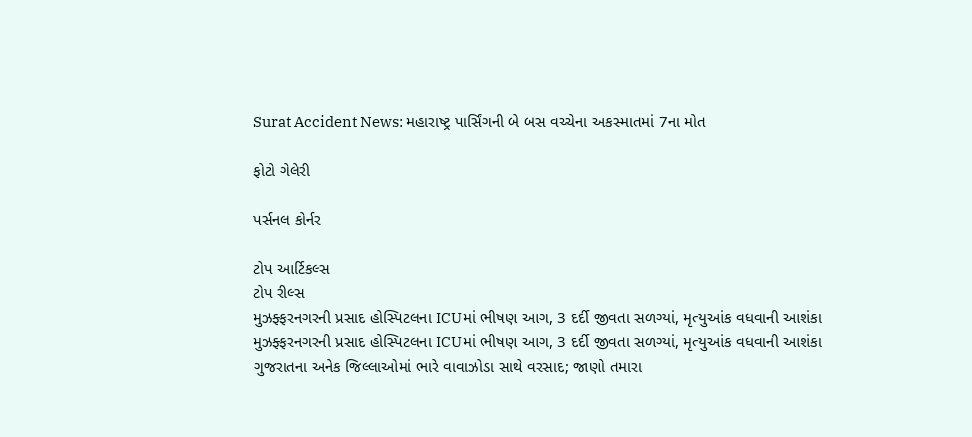Surat Accident News: મહારાષ્ટ્ર પાર્સિંગની બે બસ વચ્ચેના અકસ્માતમાં 7ના મોત

ફોટો ગેલેરી

પર્સનલ કોર્નર

ટોપ આર્ટિકલ્સ
ટોપ રીલ્સ
મુઝફ્ફરનગરની પ્રસાદ હોસ્પિટલના ICUમાં ભીષણ આગ, 3 દર્દી જીવતા સળગ્યાં, મૃત્યુઆંક વધવાની આશંકા
મુઝફ્ફરનગરની પ્રસાદ હોસ્પિટલના ICUમાં ભીષણ આગ, 3 દર્દી જીવતા સળગ્યાં, મૃત્યુઆંક વધવાની આશંકા
ગુજરાતના અનેક જિલ્લાઓમાં ભારે વાવાઝોડા સાથે વરસાદ; જાણો તમારા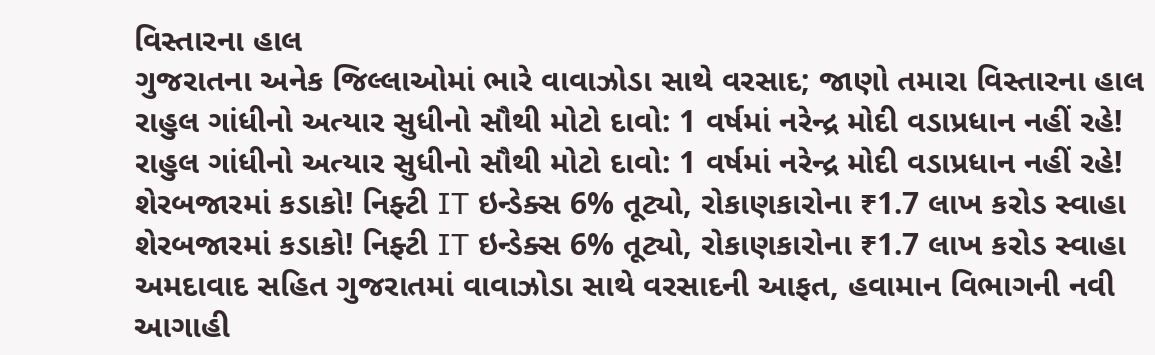વિસ્તારના હાલ
ગુજરાતના અનેક જિલ્લાઓમાં ભારે વાવાઝોડા સાથે વરસાદ; જાણો તમારા વિસ્તારના હાલ
રાહુલ ગાંધીનો અત્યાર સુધીનો સૌથી મોટો દાવો: 1 વર્ષમાં નરેન્દ્ર મોદી વડાપ્રધાન નહીં રહે!
રાહુલ ગાંધીનો અત્યાર સુધીનો સૌથી મોટો દાવો: 1 વર્ષમાં નરેન્દ્ર મોદી વડાપ્રધાન નહીં રહે!
શેરબજારમાં કડાકો! નિફ્ટી IT ઇન્ડેક્સ 6% તૂટ્યો, રોકાણકારોના ₹1.7 લાખ કરોડ સ્વાહા
શેરબજારમાં કડાકો! નિફ્ટી IT ઇન્ડેક્સ 6% તૂટ્યો, રોકાણકારોના ₹1.7 લાખ કરોડ સ્વાહા
અમદાવાદ સહિત ગુજરાતમાં વાવાઝોડા સાથે વરસાદની આફત, હવામાન વિભાગની નવી આગાહી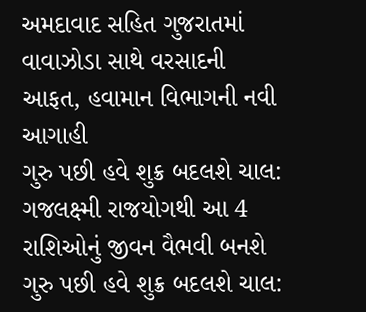અમદાવાદ સહિત ગુજરાતમાં વાવાઝોડા સાથે વરસાદની આફત, હવામાન વિભાગની નવી આગાહી
ગુરુ પછી હવે શુક્ર બદલશે ચાલ: ગજલક્ષ્મી રાજયોગથી આ 4 રાશિઓનું જીવન વૈભવી બનશે
ગુરુ પછી હવે શુક્ર બદલશે ચાલ: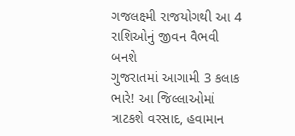ગજલક્ષ્મી રાજયોગથી આ 4 રાશિઓનું જીવન વૈભવી બનશે
ગુજરાતમાં આગામી 3 કલાક ભારે! આ જિલ્લાઓમાં ત્રાટકશે વરસાદ, હવામાન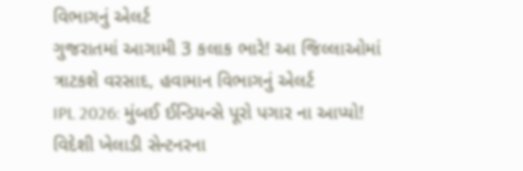વિભાગનું એલર્ટ
ગુજરાતમાં આગામી 3 કલાક ભારે! આ જિલ્લાઓમાં ત્રાટકશે વરસાદ, હવામાન વિભાગનું એલર્ટ
IPL 2026: મુંબઈ ઈન્ડિયન્સે પૂરો પગાર ના આપ્યો! વિદેશી ખેલાડી સેન્ટનરના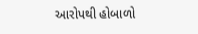આરોપથી હોબાળો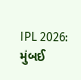IPL 2026: મુંબઈ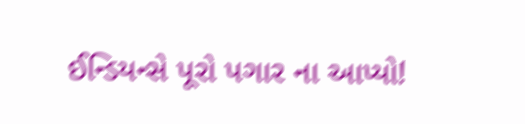ઈન્ડિયન્સે પૂરો પગાર ના આપ્યો!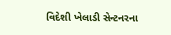વિદેશી ખેલાડી સેન્ટનરના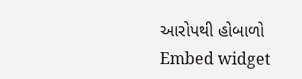આરોપથી હોબાળો
Embed widget